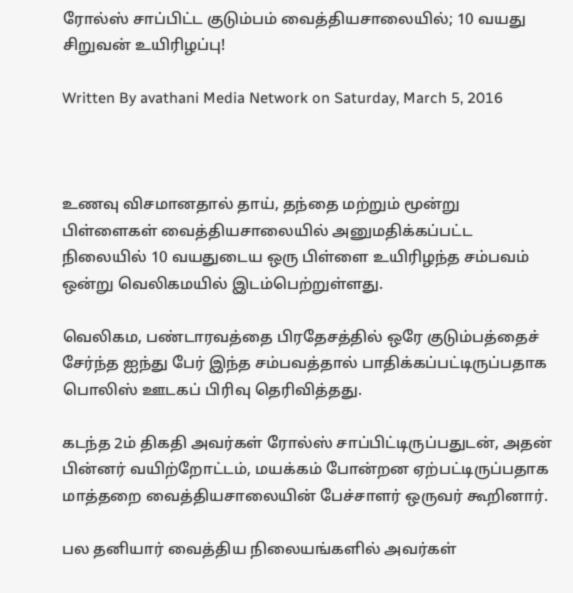ரோல்ஸ் சாப்பிட்ட குடும்பம் வைத்தியசாலையில்; 10 வயது சிறுவன் உயிரிழப்பு!

Written By avathani Media Network on Saturday, March 5, 2016



உணவு விசமானதால் தாய், தந்தை மற்றும் மூன்று பிள்ளைகள் வைத்தியசாலையில் அனுமதிக்கப்பட்ட நிலையில் 10 வயதுடைய ஒரு பிள்ளை உயிரிழந்த சம்பவம் ஒன்று வெலிகமயில் இடம்பெற்றுள்ளது.

வெலிகம, பண்டாரவத்தை பிரதேசத்தில் ஒரே குடும்பத்தைச் சேர்ந்த ஐந்து பேர் இந்த சம்பவத்தால் பாதிக்கப்பட்டிருப்பதாக பொலிஸ் ஊடகப் பிரிவு தெரிவித்தது.

கடந்த 2ம் திகதி அவர்கள் ரோல்ஸ் சாப்பிட்டிருப்பதுடன், அதன் பின்னர் வயிற்றோட்டம், மயக்கம் போன்றன ஏற்பட்டிருப்பதாக மாத்தறை வைத்தியசாலையின் பேச்சாளர் ஒருவர் கூறினார்.

பல தனியார் வைத்திய நிலையங்களில் அவர்கள்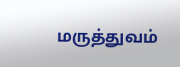மருத்துவம்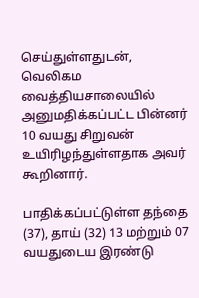செய்துள்ளதுடன், வெலிகம வைத்தியசாலையில் அனுமதிக்கப்பட்ட பின்னர் 10 வயது சிறுவன் உயிரிழந்துள்ளதாக அவர் கூறினார்.

பாதிக்கப்பட்டுள்ள தந்தை (37), தாய் (32) 13 மற்றும் 07 வயதுடைய இரண்டு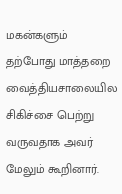மகன்களும் தற்போது மாத்தறை வைத்தியசாலையில சிகிச்சை பெற்று வருவதாக அவர் மேலும் கூறினார்.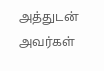அத்துடன் அவர்கள்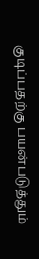குடிப்பதற்கு பயன்படுத்தும்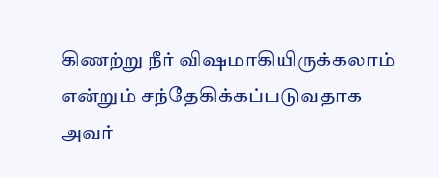கிணற்று நீர் விஷமாகியிருக்கலாம் என்றும் சந்தேகிக்கப்படுவதாக அவர்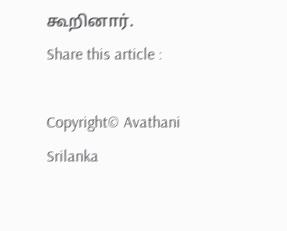கூறினார்.
Share this article :

Copyright© Avathani Srilanka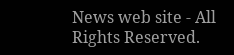News web site - All Rights Reserved.